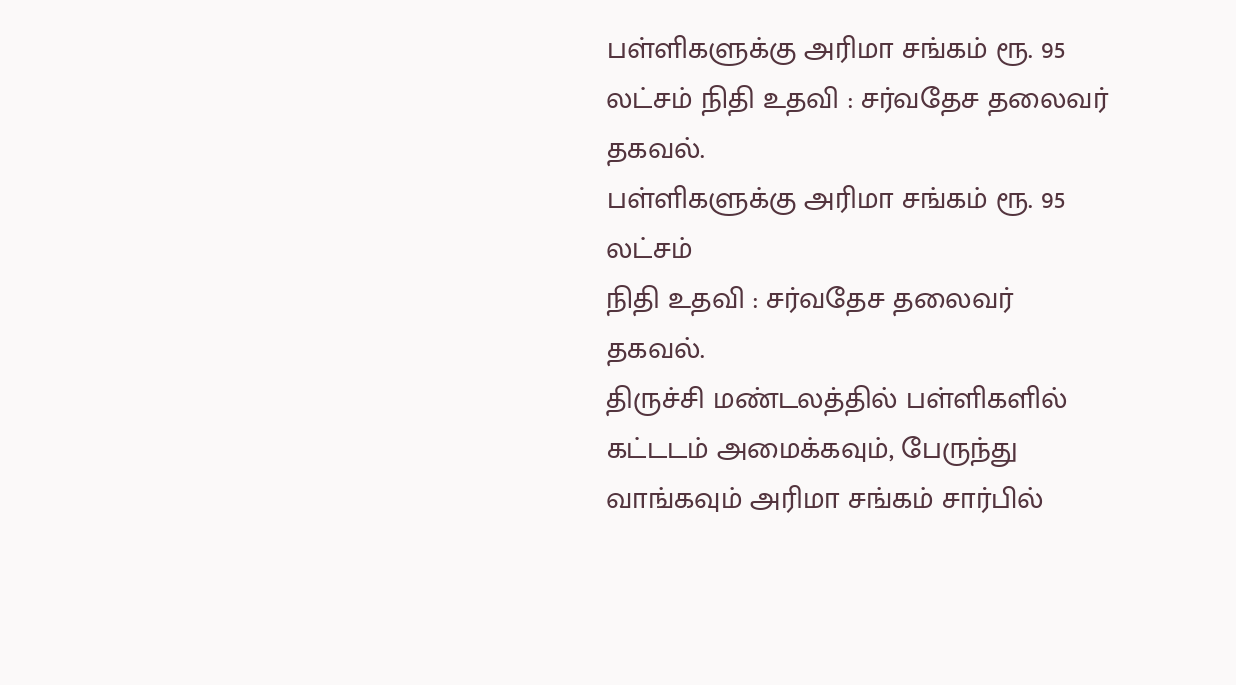பள்ளிகளுக்கு அரிமா சங்கம் ரூ. 95 லட்சம் நிதி உதவி : சர்வதேச தலைவர் தகவல்.
பள்ளிகளுக்கு அரிமா சங்கம் ரூ. 95 லட்சம்
நிதி உதவி : சர்வதேச தலைவர் தகவல்.
திருச்சி மண்டலத்தில் பள்ளிகளில் கட்டடம் அமைக்கவும், பேருந்து வாங்கவும் அரிமா சங்கம் சார்பில்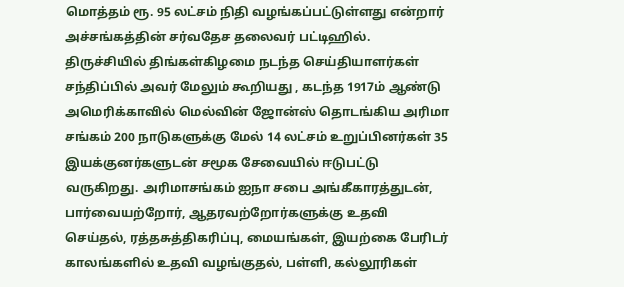மொத்தம் ரூ. 95 லட்சம் நிதி வழங்கப்பட்டுள்ளது என்றார் அச்சங்கத்தின் சர்வதேச தலைவர் பட்டிஹில்.
திருச்சியில் திங்கள்கிழமை நடந்த செய்தியாளர்கள் சந்திப்பில் அவர் மேலும் கூறியது , கடந்த 1917ம் ஆண்டு அமெரிக்காவில் மெல்வின் ஜோன்ஸ் தொடங்கிய அரிமா சங்கம் 200 நாடுகளுக்கு மேல் 14 லட்சம் உறுப்பினர்கள் 35 இயக்குனர்களுடன் சமூக சேவையில் ஈடுபட்டு வருகிறது. அரிமாசங்கம் ஐநா சபை அங்கீகாரத்துடன், பார்வையற்றோர், ஆதரவற்றோர்களுக்கு உதவி செய்தல், ரத்தசுத்திகரிப்பு, மையங்கள், இயற்கை பேரிடர் காலங்களில் உதவி வழங்குதல், பள்ளி, கல்லூரிகள்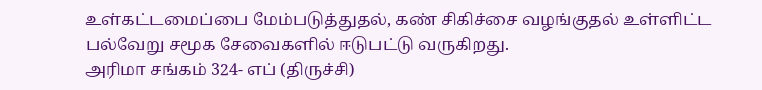உள்கட்டமைப்பை மேம்படுத்துதல், கண் சிகிச்சை வழங்குதல் உள்ளிட்ட பல்வேறு சமூக சேவைகளில் ஈடுபட்டு வருகிறது.
அரிமா சங்கம் 324- எப் (திருச்சி)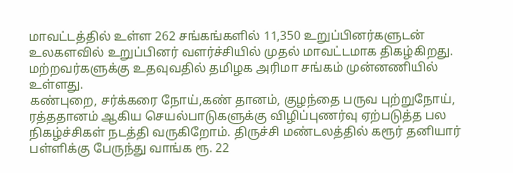மாவட்டத்தில் உள்ள 262 சங்கங்களில் 11,350 உறுப்பினர்களுடன் உலகளவில் உறுப்பினர் வளர்ச்சியில் முதல் மாவட்டமாக திகழ்கிறது. மற்றவர்களுக்கு உதவுவதில் தமிழக அரிமா சங்கம் முன்னணியில் உள்ளது.
கண்புறை, சர்க்கரை நோய்,கண் தானம், குழந்தை பருவ புற்றுநோய், ரத்ததானம் ஆகிய செயல்பாடுகளுக்கு விழிப்புணர்வு ஏற்படுத்த பல நிகழ்ச்சிகள் நடத்தி வருகிறோம். திருச்சி மண்டலத்தில் கரூர் தனியார் பள்ளிக்கு பேருந்து வாங்க ரூ. 22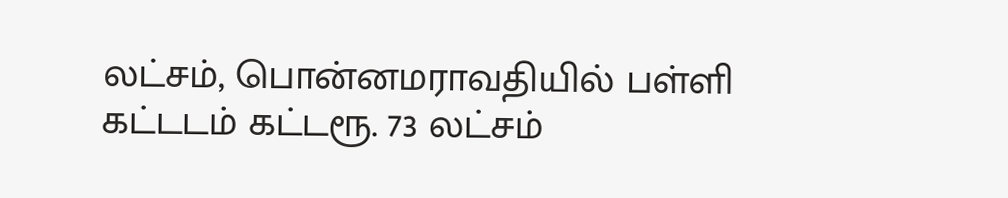லட்சம், பொன்னமராவதியில் பள்ளி கட்டடம் கட்டரூ. 73 லட்சம்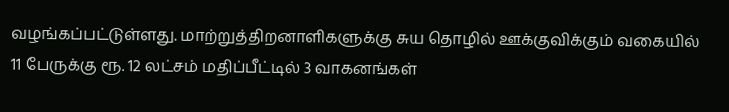வழங்கப்பட்டுள்ளது. மாற்றுத்திறனாளிகளுக்கு சுய தொழில் ஊக்குவிக்கும் வகையில் 11 பேருக்கு ரூ. 12 லட்சம் மதிப்பீட்டில் 3 வாகனங்கள்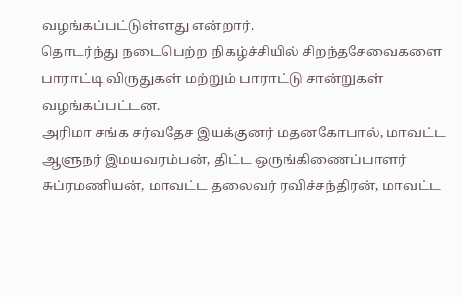வழங்கப்பட்டுள்ளது என்றார்.
தொடர்ந்து நடைபெற்ற நிகழ்ச்சியில் சிறந்தசேவைகளை பாராட்டி விருதுகள் மற்றும் பாராட்டு சான்றுகள் வழங்கப்பட்டன.
அரிமா சங்க சர்வதேச இயக்குனர் மதனகோபால், மாவட்ட ஆளுநர் இமயவரம்பன், திட்ட ஒருங்கிணைப்பாளர் சுப்ரமணியன், மாவட்ட தலைவர் ரவிச்சந்திரன், மாவட்ட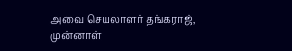அவை செயலாளர் தங்கராஜ், முன்னாள்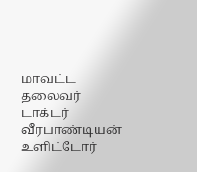மாவட்ட தலைவர் டாக்டர் வீரபாண்டியன் உளிட்டோர்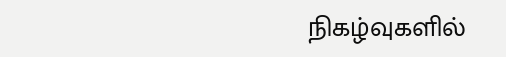நிகழ்வுகளில்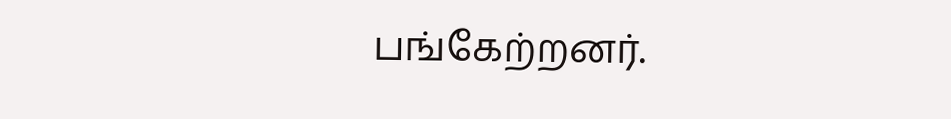பங்கேற்றனர்.